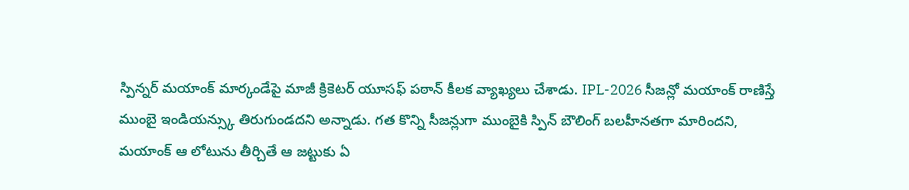స్పిన్నర్ మయాంక్ మార్కండేపై మాజీ క్రికెటర్ యూసఫ్ పఠాన్ కీలక వ్యాఖ్యలు చేశాడు. IPL-2026 సీజన్లో మయాంక్ రాణిస్తే ముంబై ఇండియన్స్కు తిరుగుండదని అన్నాడు. గత కొన్ని సీజన్లుగా ముంబైకి స్పిన్ బౌలింగ్ బలహీనతగా మారిందని, మయాంక్ ఆ లోటును తీర్చితే ఆ జట్టుకు ఏ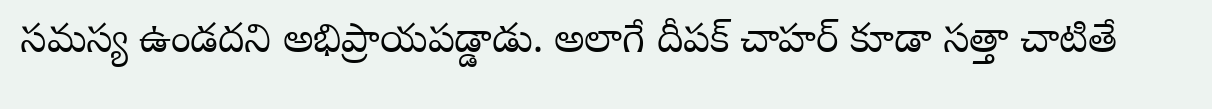సమస్య ఉండదని అభిప్రాయపడ్డాడు. అలాగే దీపక్ చాహర్ కూడా సత్తా చాటితే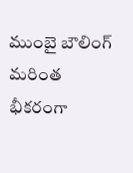ముంబై బౌలింగ్ మరింత భీకరంగా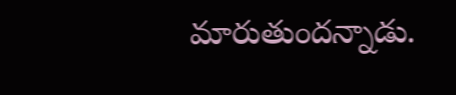మారుతుందన్నాడు.